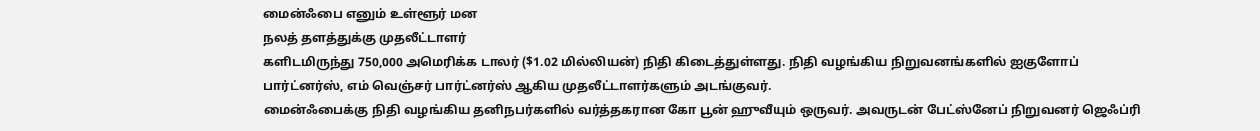மைன்ஃபை எனும் உள்ளூர் மன
நலத் தளத்துக்கு முதலீட்டாளர்
களிடமிருந்து 750,000 அமெரிக்க டாலர் ($1.02 மில்லியன்) நிதி கிடைத்துள்ளது. நிதி வழங்கிய நிறுவனங்களில் ஐகுளோப் பார்ட்னர்ஸ், எம் வெஞ்சர் பார்ட்னர்ஸ் ஆகிய முதலீட்டாளர்களும் அடங்குவர்.
மைன்ஃபைக்கு நிதி வழங்கிய தனிநபர்களில் வர்த்தகரான கோ பூன் ஹுவீயும் ஒருவர். அவருடன் பேட்ஸ்னேப் நிறுவனர் ஜெஃப்ரி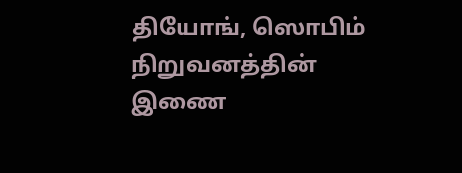தியோங், ஸொபிம் நிறுவனத்தின் இணை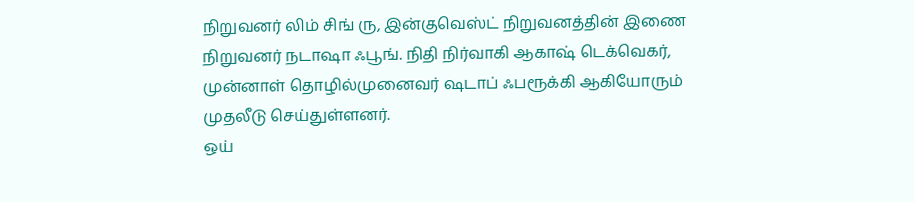நிறுவனர் லிம் சிங் ரு, இன்குவெஸ்ட் நிறுவனத்தின் இணை நிறுவனர் நடாஷா ஃபூங். நிதி நிர்வாகி ஆகாஷ் டெக்வெகர், முன்னாள் தொழில்முனைவர் ஷடாப் ஃபரூக்கி ஆகியோரும் முதலீடு செய்துள்ளனர்.
ஒய்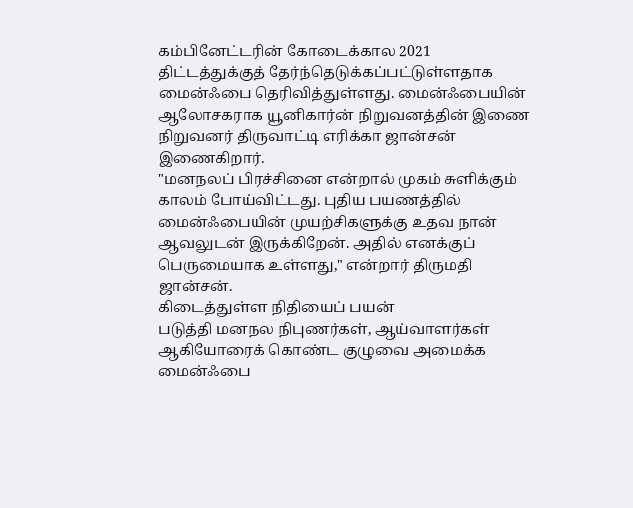கம்பினேட்டரின் கோடைக்கால 2021 திட்டத்துக்குத் தேர்ந்தெடுக்கப்பட்டுள்ளதாக மைன்ஃபை தெரிவித்துள்ளது. மைன்ஃபையின் ஆலோசகராக யூனிகார்ன் நிறுவனத்தின் இணை நிறுவனர் திருவாட்டி எரிக்கா ஜான்சன் இணைகிறார்.
"மனநலப் பிரச்சினை என்றால் முகம் சுளிக்கும் காலம் போய்விட்டது. புதிய பயணத்தில் மைன்ஃபையின் முயற்சிகளுக்கு உதவ நான் ஆவலுடன் இருக்கிறேன். அதில் எனக்குப் பெருமையாக உள்ளது," என்றார் திருமதி ஜான்சன்.
கிடைத்துள்ள நிதியைப் பயன்
படுத்தி மனநல நிபுணர்கள், ஆய்வாளர்கள் ஆகியோரைக் கொண்ட குழுவை அமைக்க மைன்ஃபை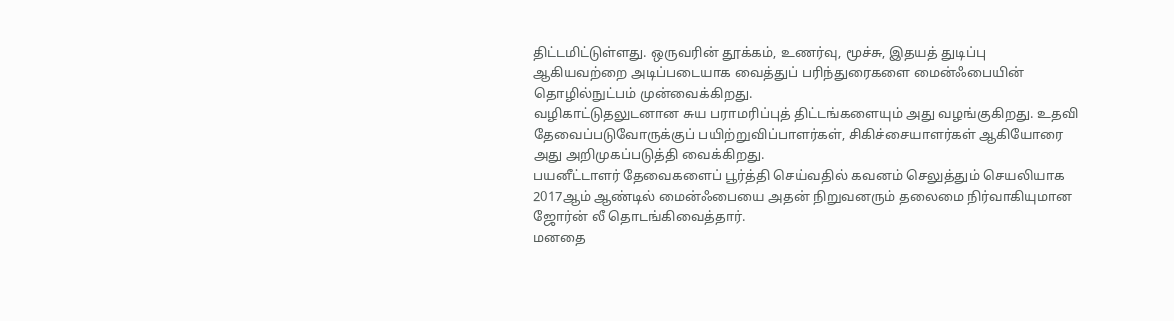திட்டமிட்டுள்ளது. ஒருவரின் தூக்கம், உணர்வு, மூச்சு, இதயத் துடிப்பு ஆகியவற்றை அடிப்படையாக வைத்துப் பரிந்துரைகளை மைன்ஃபையின் தொழில்நுட்பம் முன்வைக்கிறது.
வழிகாட்டுதலுடனான சுய பராமரிப்புத் திட்டங்களையும் அது வழங்குகிறது. உதவி தேவைப்படுவோருக்குப் பயிற்றுவிப்பாளர்கள், சிகிச்சையாளர்கள் ஆகியோரை அது அறிமுகப்படுத்தி வைக்கிறது.
பயனீட்டாளர் தேவைகளைப் பூர்த்தி செய்வதில் கவனம் செலுத்தும் செயலியாக 2017ஆம் ஆண்டில் மைன்ஃபையை அதன் நிறுவனரும் தலைமை நிர்வாகியுமான ஜோர்ன் லீ தொடங்கிவைத்தார்.
மனதை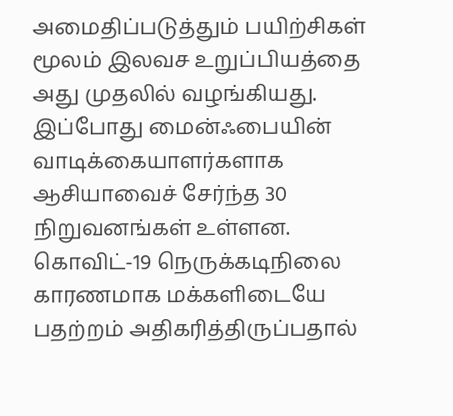அமைதிப்படுத்தும் பயிற்சிகள் மூலம் இலவச உறுப்பியத்தை அது முதலில் வழங்கியது. இப்போது மைன்ஃபையின் வாடிக்கையாளர்களாக ஆசியாவைச் சேர்ந்த 30 நிறுவனங்கள் உள்ளன.
கொவிட்-19 நெருக்கடிநிலை காரணமாக மக்களிடையே பதற்றம் அதிகரித்திருப்பதால்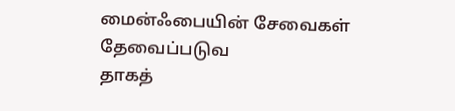மைன்ஃபையின் சேவைகள் தேவைப்படுவ
தாகத்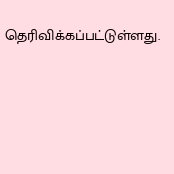தெரிவிக்கப்பட்டுள்ளது.